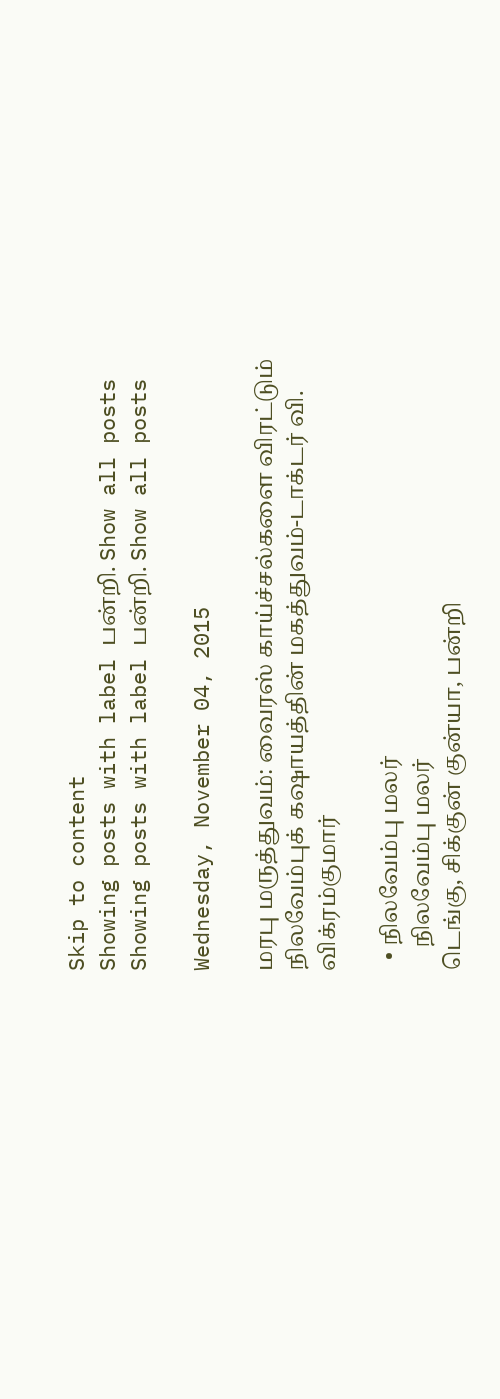Skip to content
Showing posts with label பன்றி. Show all posts
Showing posts with label பன்றி. Show all posts

Wednesday, November 04, 2015

மரபு மருத்துவம்: வைரஸ் காய்ச்சல்களை விரட்டும் நிலவேம்புக் கஷாயத்தின் மகத்துவம்-டாக்டர் வி. விக்ரம்குமார்

  • நிலவேம்பு மலர்
    நிலவேம்பு மலர்
டெங்கு, சிக்குன் குன்யா, பன்றி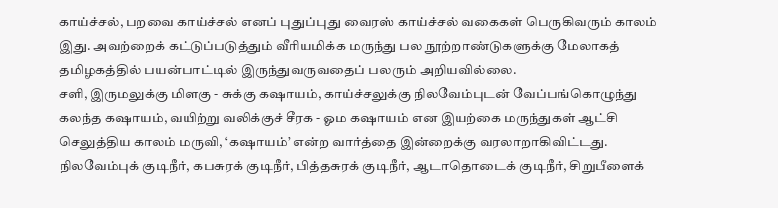காய்ச்சல், பறவை காய்ச்சல் எனப் புதுப்புது வைரஸ் காய்ச்சல் வகைகள் பெருகிவரும் காலம் இது. அவற்றைக் கட்டுப்படுத்தும் வீரியமிக்க மருந்து பல நூற்றாண்டுகளுக்கு மேலாகத் தமிழகத்தில் பயன்பாட்டில் இருந்துவருவதைப் பலரும் அறியவில்லை.
சளி, இருமலுக்கு மிளகு - சுக்கு கஷாயம், காய்ச்சலுக்கு நிலவேம்புடன் வேப்பங்கொழுந்து கலந்த கஷாயம், வயிற்று வலிக்குச் சீரக - ஓம கஷாயம் என இயற்கை மருந்துகள் ஆட்சி செலுத்திய காலம் மருவி, ‘கஷாயம்’ என்ற வார்த்தை இன்றைக்கு வரலாறாகிவிட்டது. நிலவேம்புக் குடிநீர், கபசுரக் குடிநீர், பித்தசுரக் குடிநீர், ஆடாதொடைக் குடிநீர், சிறுபீளைக்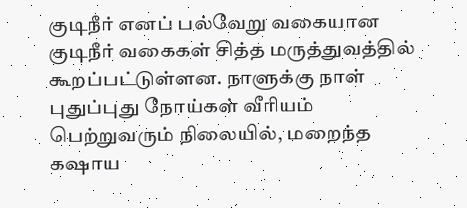குடிநீர் எனப் பல்வேறு வகையான குடிநீர் வகைகள் சித்த மருத்துவத்தில் கூறப்பட்டுள்ளன. நாளுக்கு நாள் புதுப்புது நோய்கள் வீரியம் பெற்றுவரும் நிலையில், மறைந்த கஷாய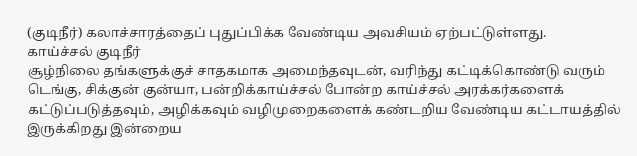(குடிநீர்) கலாச்சாரத்தைப் புதுப்பிக்க வேண்டிய அவசியம் ஏற்பட்டுள்ளது.
காய்ச்சல் குடிநீர்
சூழ்நிலை தங்களுக்குச் சாதகமாக அமைந்தவுடன், வரிந்து கட்டிக்கொண்டு வரும் டெங்கு, சிக்குன் குன்யா, பன்றிக்காய்ச்சல் போன்ற காய்ச்சல் அரக்கர்களைக் கட்டுப்படுத்தவும், அழிக்கவும் வழிமுறைகளைக் கண்டறிய வேண்டிய கட்டாயத்தில் இருக்கிறது இன்றைய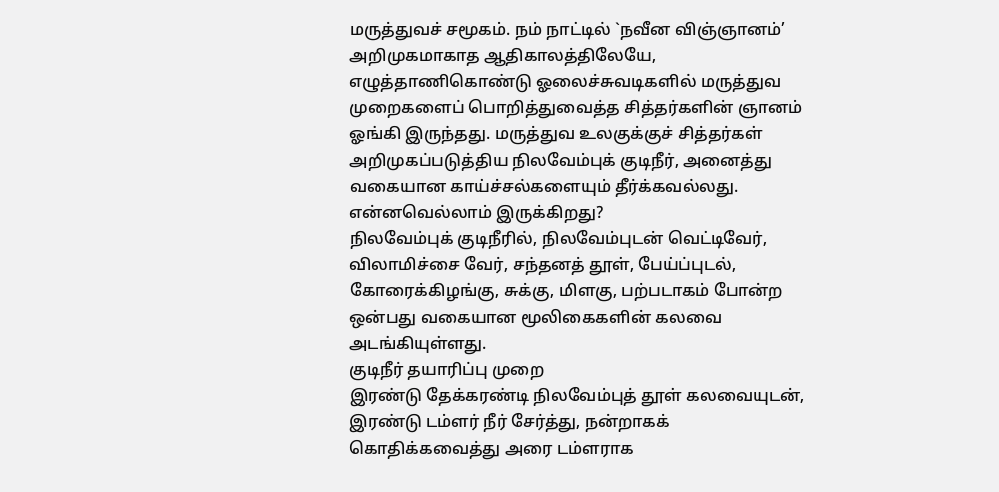மருத்துவச் சமூகம். நம் நாட்டில் `நவீன விஞ்ஞானம்’ அறிமுகமாகாத ஆதிகாலத்திலேயே, எழுத்தாணிகொண்டு ஓலைச்சுவடிகளில் மருத்துவ முறைகளைப் பொறித்துவைத்த சித்தர்களின் ஞானம் ஓங்கி இருந்தது. மருத்துவ உலகுக்குச் சித்தர்கள் அறிமுகப்படுத்திய நிலவேம்புக் குடிநீர், அனைத்து வகையான காய்ச்சல்களையும் தீர்க்கவல்லது.
என்னவெல்லாம் இருக்கிறது?
நிலவேம்புக் குடிநீரில், நிலவேம்புடன் வெட்டிவேர், விலாமிச்சை வேர், சந்தனத் தூள், பேய்ப்புடல், கோரைக்கிழங்கு, சுக்கு, மிளகு, பற்படாகம் போன்ற ஒன்பது வகையான மூலிகைகளின் கலவை அடங்கியுள்ளது.
குடிநீர் தயாரிப்பு முறை
இரண்டு தேக்கரண்டி நிலவேம்புத் தூள் கலவையுடன், இரண்டு டம்ளர் நீர் சேர்த்து, நன்றாகக் கொதிக்கவைத்து அரை டம்ளராக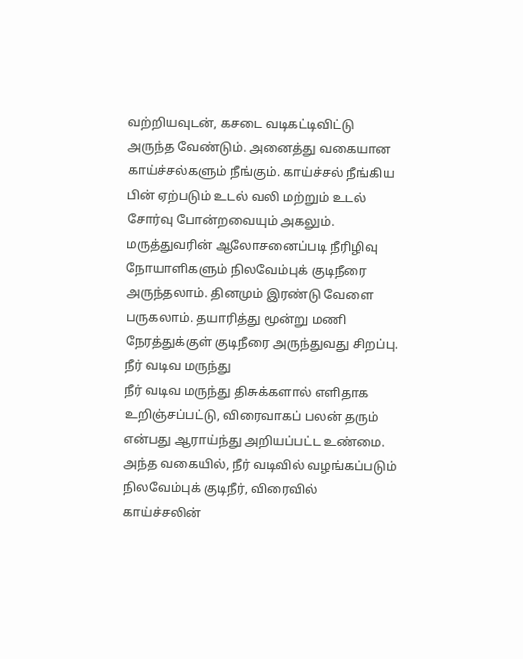வற்றியவுடன், கசடை வடிகட்டிவிட்டு அருந்த வேண்டும். அனைத்து வகையான காய்ச்சல்களும் நீங்கும். காய்ச்சல் நீங்கிய பின் ஏற்படும் உடல் வலி மற்றும் உடல் சோர்வு போன்றவையும் அகலும். மருத்துவரின் ஆலோசனைப்படி நீரிழிவு நோயாளிகளும் நிலவேம்புக் குடிநீரை அருந்தலாம். தினமும் இரண்டு வேளை பருகலாம். தயாரித்து மூன்று மணி நேரத்துக்குள் குடிநீரை அருந்துவது சிறப்பு.
நீர் வடிவ மருந்து
நீர் வடிவ மருந்து திசுக்களால் எளிதாக உறிஞ்சப்பட்டு, விரைவாகப் பலன் தரும் என்பது ஆராய்ந்து அறியப்பட்ட உண்மை. அந்த வகையில், நீர் வடிவில் வழங்கப்படும் நிலவேம்புக் குடிநீர், விரைவில் காய்ச்சலின்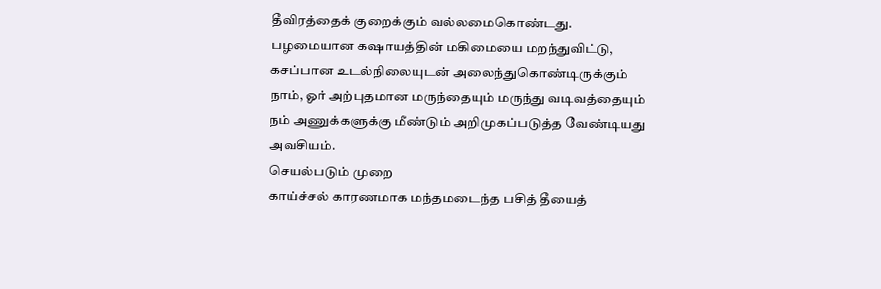தீவிரத்தைக் குறைக்கும் வல்லமைகொண்டது. பழமையான கஷாயத்தின் மகிமையை மறந்துவிட்டு, கசப்பான உடல்நிலையுடன் அலைந்துகொண்டிருக்கும் நாம், ஓர் அற்புதமான மருந்தையும் மருந்து வடிவத்தையும் நம் அணுக்களுக்கு மீண்டும் அறிமுகப்படுத்த வேண்டியது அவசியம்.
செயல்படும் முறை
காய்ச்சல் காரணமாக மந்தமடைந்த பசித் தீயைத்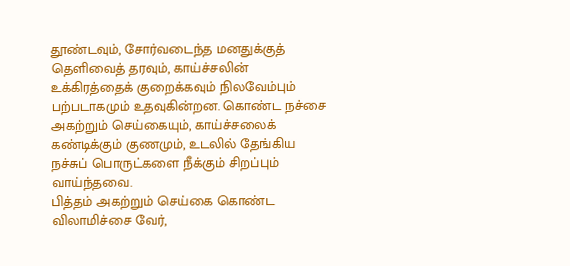தூண்டவும், சோர்வடைந்த மனதுக்குத் தெளிவைத் தரவும், காய்ச்சலின் உக்கிரத்தைக் குறைக்கவும் நிலவேம்பும் பற்படாகமும் உதவுகின்றன. கொண்ட நச்சை அகற்றும் செய்கையும், காய்ச்சலைக் கண்டிக்கும் குணமும், உடலில் தேங்கிய நச்சுப் பொருட்களை நீக்கும் சிறப்பும் வாய்ந்தவை.
பித்தம் அகற்றும் செய்கை கொண்ட விலாமிச்சை வேர்,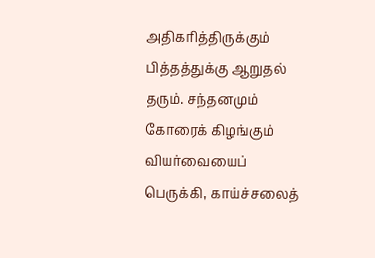அதிகரித்திருக்கும் பித்தத்துக்கு ஆறுதல் தரும். சந்தனமும் கோரைக் கிழங்கும் வியர்வையைப் பெருக்கி, காய்ச்சலைத்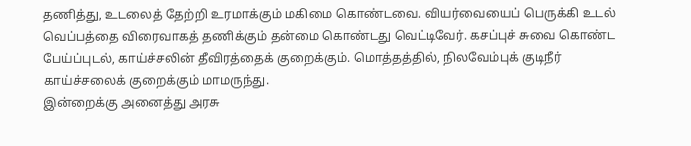தணித்து, உடலைத் தேற்றி உரமாக்கும் மகிமை கொண்டவை. வியர்வையைப் பெருக்கி உடல் வெப்பத்தை விரைவாகத் தணிக்கும் தன்மை கொண்டது வெட்டிவேர். கசப்புச் சுவை கொண்ட பேய்ப்புடல், காய்ச்சலின் தீவிரத்தைக் குறைக்கும். மொத்தத்தில், நிலவேம்புக் குடிநீர் காய்ச்சலைக் குறைக்கும் மாமருந்து.
இன்றைக்கு அனைத்து அரசு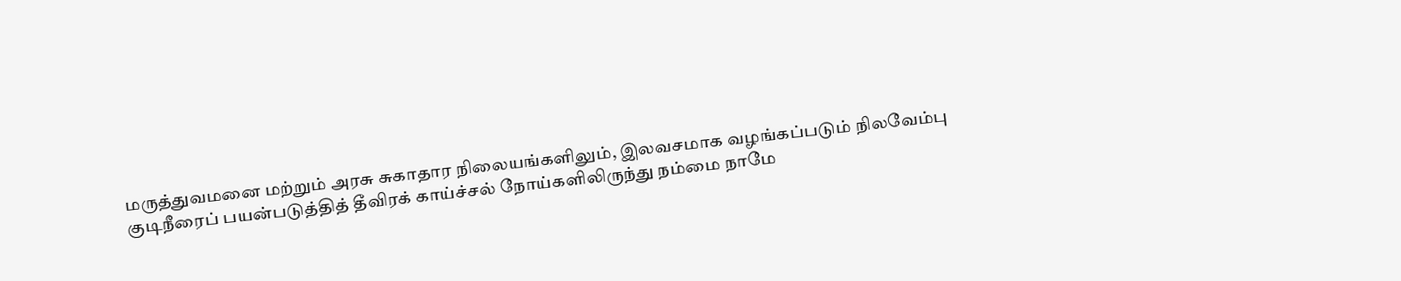மருத்துவமனை மற்றும் அரசு சுகாதார நிலையங்களிலும், இலவசமாக வழங்கப்படும் நிலவேம்பு குடிநீரைப் பயன்படுத்தித் தீவிரக் காய்ச்சல் நோய்களிலிருந்து நம்மை நாமே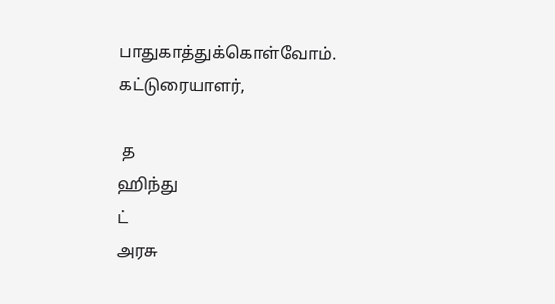பாதுகாத்துக்கொள்வோம்.
கட்டுரையாளர்,

 த
ஹிந்து
ட்
அரசு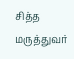சித்த மருத்துவர்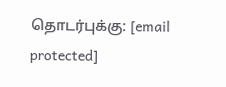தொடர்புக்கு: [email protected]